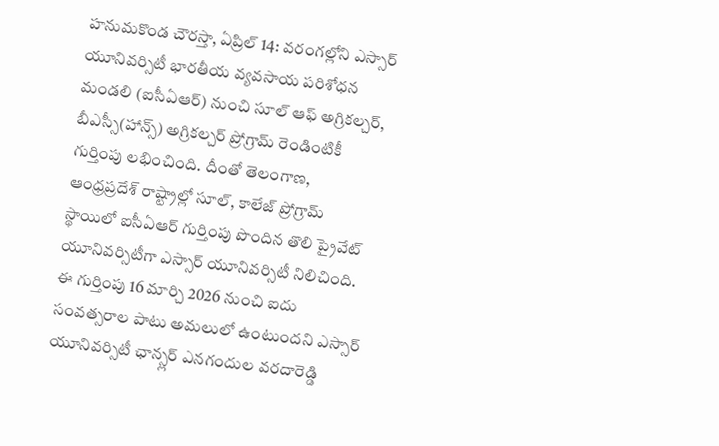హనుమకొండ చౌరస్తా, ఏప్రిల్ 14: వరంగల్లోని ఎస్సార్ యూనివర్సిటీ భారతీయ వ్యవసాయ పరిశోధన మండలి (ఐసీఏఆర్) నుంచి సూల్ ఆఫ్ అగ్రికల్చర్, బీఎస్సీ(హాన్స్) అగ్రికల్చర్ ప్రోగ్రామ్ రెండింటికీ గుర్తింపు లభించింది. దీంతో తెలంగాణ, ఆంధ్రప్రదేశ్ రాష్ట్రాల్లో సూల్, కాలేజ్ ప్రోగ్రామ్ స్థాయిలో ఐసీఏఆర్ గుర్తింపు పొందిన తొలి ప్రైవేట్ యూనివర్సిటీగా ఎస్సార్ యూనివర్సిటీ నిలిచింది. ఈ గుర్తింపు 16 మార్చి 2026 నుంచి ఐదు సంవత్సరాల పాటు అమలులో ఉంటుందని ఎస్సార్ యూనివర్సిటీ ఛాన్స్లర్ ఎనగందుల వరదారెడ్డి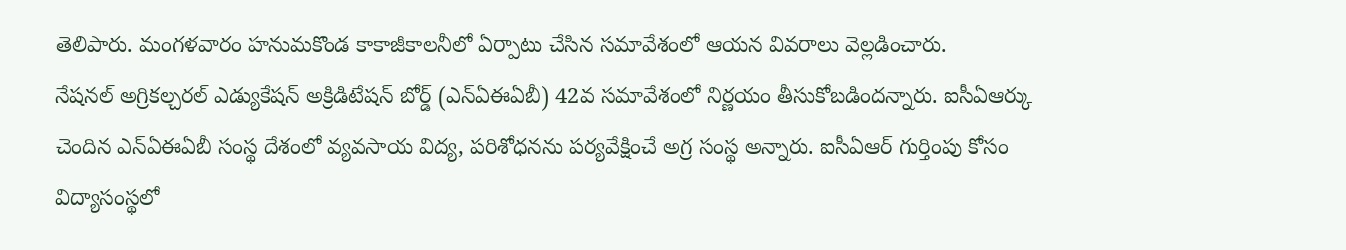తెలిపారు. మంగళవారం హనుమకొండ కాకాజీకాలనీలో ఏర్పాటు చేసిన సమావేశంలో ఆయన వివరాలు వెల్లడించారు.
నేషనల్ అగ్రికల్చరల్ ఎడ్యుకేషన్ అక్రిడిటేషన్ బోర్డ్ (ఎన్ఏఈఏబీ) 42వ సమావేశంలో నిర్ణయం తీసుకోబడిందన్నారు. ఐసీఏఆర్కు చెందిన ఎన్ఏఈఏబీ సంస్థ దేశంలో వ్యవసాయ విద్య, పరిశోధనను పర్యవేక్షించే అగ్ర సంస్థ అన్నారు. ఐసీఏఆర్ గుర్తింపు కోసం విద్యాసంస్థలో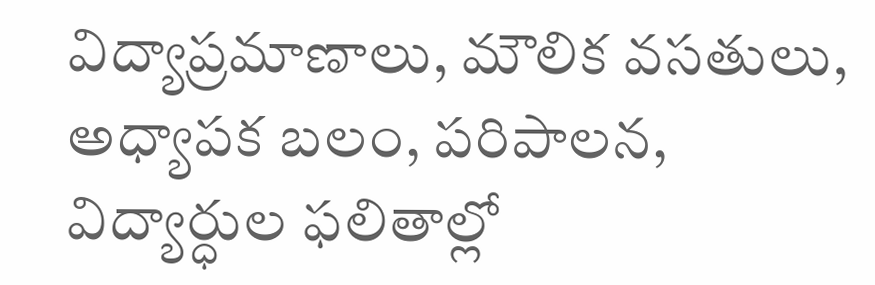విద్యాప్రమాణాలు, మౌలిక వసతులు, అధ్యాపక బలం, పరిపాలన, విద్యార్ధుల ఫలితాల్లో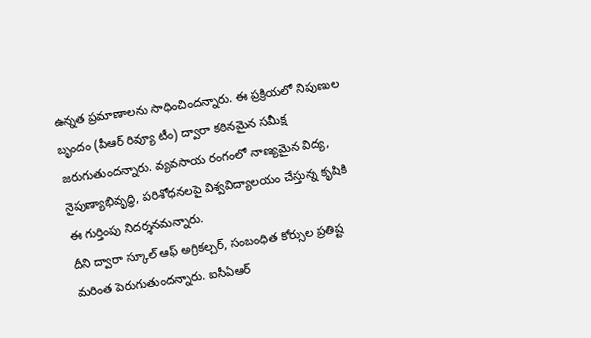ఉన్నత ప్రమాణాలను సాధించిందన్నారు. ఈ ప్రక్రియలో నిపుణుల బృందం (పీఆర్ రివ్యూ టీం) ద్వారా కఠినమైన సమీక్ష జరుగుతుందన్నారు. వ్యవసాయ రంగంలో నాణ్యమైన విద్య, నైపుణ్యాభివృద్ధి, పరిశోధనలపై విశ్వవిద్యాలయం చేస్తున్న కృషికి ఈ గుర్తింపు నిదర్శనమన్నారు.
దీని ద్వారా స్కూల్ ఆఫ్ అగ్రికల్చర్, సంబంధిత కోర్సుల ప్రతిష్ట మరింత పెరుగుతుందన్నారు. ఐసీఏఆర్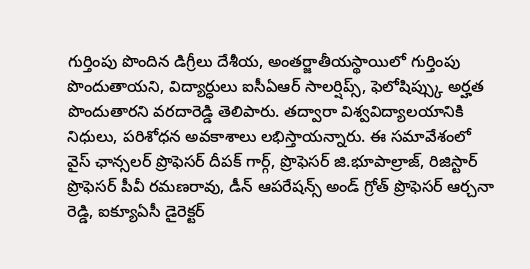గుర్తింపు పొందిన డిగ్రీలు దేశీయ, అంతర్జాతీయస్థాయిలో గుర్తింపు పొందుతాయని, విద్యార్ధులు ఐసీఏఆర్ సాలర్షిప్స్, ఫెలోషిప్స్కు అర్హత పొందుతారని వరదారెడ్డి తెలిపారు. తద్వారా విశ్వవిద్యాలయానికి నిధులు, పరిశోధన అవకాశాలు లభిస్తాయన్నారు. ఈ సమావేశంలో వైస్ ఛాన్సలర్ ప్రొఫెసర్ దీపక్ గార్గ్, ప్రొఫెసర్ జి.భూపాల్రాజ్, రిజిస్టార్ ప్రొఫెసర్ పీవీ రమణరావు, డీన్ ఆపరేషన్స్ అండ్ గ్రోత్ ప్రొఫెసర్ ఆర్చనా రెడ్డి, ఐక్యూఏసీ డైరెక్టర్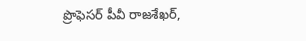ప్రొఫెసర్ పీవీ రాజశేఖర్,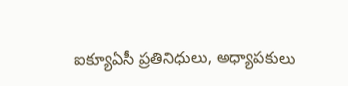ఐక్యూఏసీ ప్రతినిధులు, అధ్యాపకులు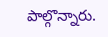పాల్గొన్నారు.